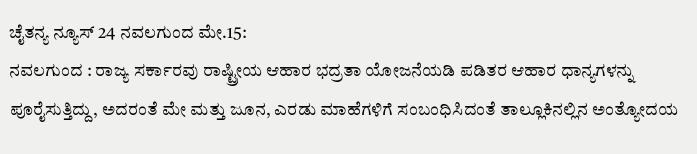ಚೈತನ್ಯ ನ್ಯೂಸ್ 24 ನವಲಗುಂದ ಮೇ.15:
ನವಲಗುಂದ : ರಾಜ್ಯ ಸರ್ಕಾರವು ರಾಷ್ಟ್ರೀಯ ಆಹಾರ ಭದ್ರತಾ ಯೋಜನೆಯಡಿ ಪಡಿತರ ಆಹಾರ ಧಾನ್ಯಗಳನ್ನು ಪೂರೈಸುತ್ತಿದ್ದು, ಅದರಂತೆ ಮೇ ಮತ್ತು ಜೂನ, ಎರಡು ಮಾಹೆಗಳಿಗೆ ಸಂಬಂಧಿಸಿದಂತೆ ತಾಲ್ಲೂಕಿನಲ್ಲಿನ ಅಂತ್ಯೋದಯ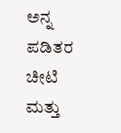ಅನ್ನ ಪಡಿತರ ಚೀಟಿ ಮತ್ತು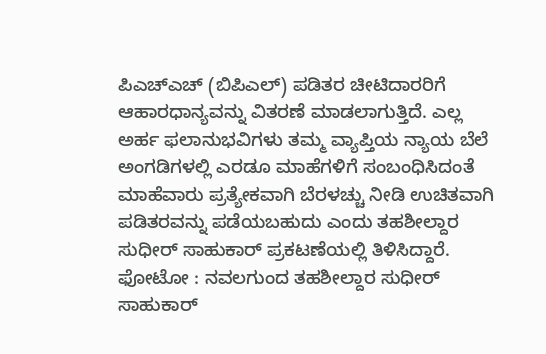ಪಿಎಚ್ಎಚ್ (ಬಿಪಿಎಲ್) ಪಡಿತರ ಚೀಟಿದಾರರಿಗೆ ಆಹಾರಧಾನ್ಯವನ್ನು ವಿತರಣೆ ಮಾಡಲಾಗುತ್ತಿದೆ. ಎಲ್ಲ ಅರ್ಹ ಫಲಾನುಭವಿಗಳು ತಮ್ಮ ವ್ಯಾಪ್ತಿಯ ನ್ಯಾಯ ಬೆಲೆ ಅಂಗಡಿಗಳಲ್ಲಿ ಎರಡೂ ಮಾಹೆಗಳಿಗೆ ಸಂಬಂಧಿಸಿದಂತೆ ಮಾಹೆವಾರು ಪ್ರತ್ಯೇಕವಾಗಿ ಬೆರಳಚ್ಚು ನೀಡಿ ಉಚಿತವಾಗಿ ಪಡಿತರವನ್ನು ಪಡೆಯಬಹುದು ಎಂದು ತಹಶೀಲ್ದಾರ ಸುಧೀರ್ ಸಾಹುಕಾರ್ ಪ್ರಕಟಣೆಯಲ್ಲಿ ತಿಳಿಸಿದ್ದಾರೆ.
ಫೋಟೋ : ನವಲಗುಂದ ತಹಶೀಲ್ದಾರ ಸುಧೀರ್ ಸಾಹುಕಾರ್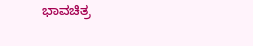ಭಾವಚಿತ್ರ